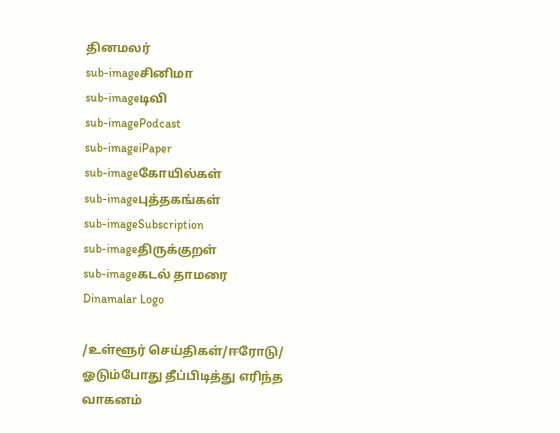தினமலர்
sub-imageசினிமா
sub-imageடிவி
sub-imagePodcast
sub-imageiPaper
sub-imageகோயில்கள்
sub-imageபுத்தகங்கள்
sub-imageSubscription
sub-imageதிருக்குறள்
sub-imageகடல் தாமரை
Dinamalar Logo

/உள்ளூர் செய்திகள்/ஈரோடு/ ஓடும்போது தீப்பிடித்து எரிந்த வாகனம்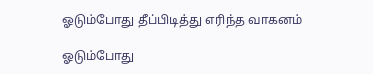ஓடும்போது தீப்பிடித்து எரிந்த வாகனம்

ஓடும்போது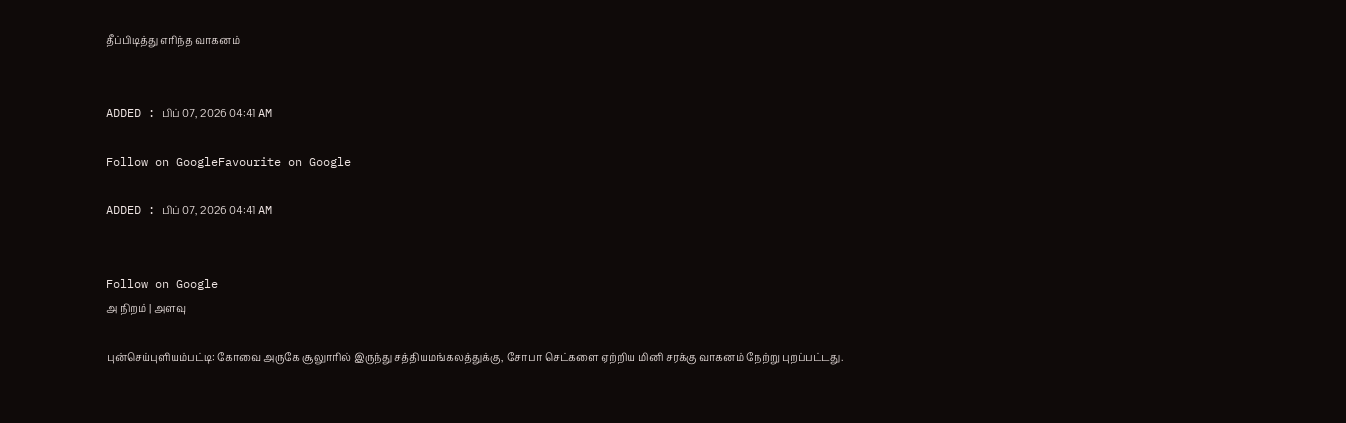தீப்பிடித்து எரிந்த வாகனம்


ADDED : பிப் 07, 2026 04:41 AM

Follow on GoogleFavourite on Google

ADDED : பிப் 07, 2026 04:41 AM


Follow on Google
அ நிறம் | அளவு

புன்செய்புளியம்பட்டி: கோவை அருகே சூலுாரில் இருந்து சத்தியமங்கலத்துக்கு, சோபா செட்களை ஏற்றிய மினி சரக்கு வாகனம் நேற்று புறப்பட்டது.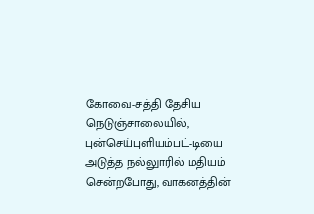கோவை-சத்தி தேசிய நெடுஞ்சாலையில், புன்செய்புளியம்பட்-டியை அடுத்த நல்லுாரில் மதியம் சென்றபோது, வாகனத்தின்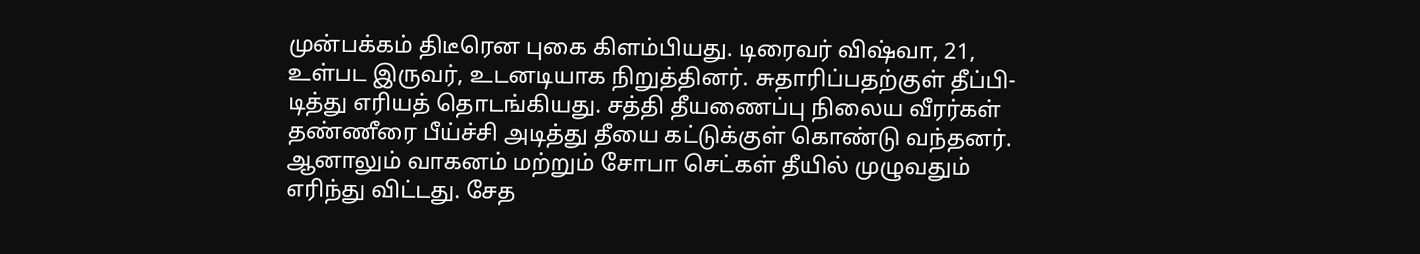முன்பக்கம் திடீரென புகை கிளம்பியது. டிரைவர் விஷ்வா, 21, உள்பட இருவர், உடனடியாக நிறுத்தினர். சுதாரிப்பதற்குள் தீப்பி-டித்து எரியத் தொடங்கியது. சத்தி தீயணைப்பு நிலைய வீரர்கள் தண்ணீரை பீய்ச்சி அடித்து தீயை கட்டுக்குள் கொண்டு வந்தனர். ஆனாலும் வாகனம் மற்றும் சோபா செட்கள் தீயில் முழுவதும் எரிந்து விட்டது. சேத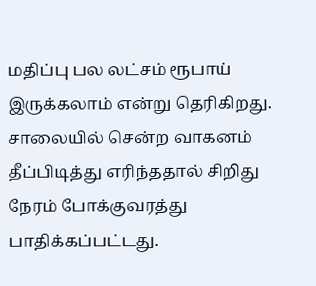மதிப்பு பல லட்சம் ரூபாய் இருக்கலாம் என்று தெரிகிறது. சாலையில் சென்ற வாகனம் தீப்பிடித்து எரிந்ததால் சிறிது நேரம் போக்குவரத்து பாதிக்கப்பட்டது.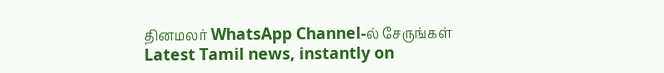தினமலர் WhatsApp Channel-ல் சேருங்கள்
Latest Tamil news, instantly on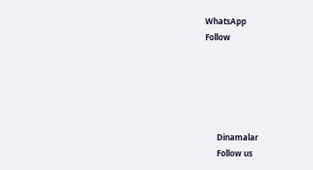WhatsApp
Follow





      Dinamalar
      Follow us